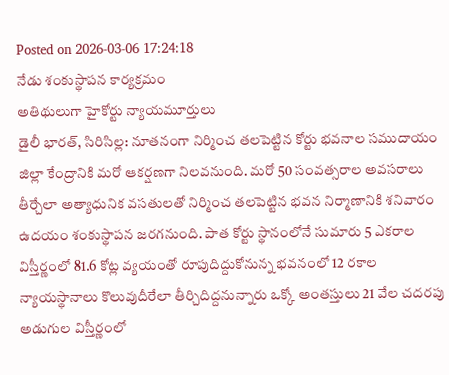Posted on 2026-03-06 17:24:18
నేడు శంకుస్థాపన కార్యక్రమం
అతిథులుగా హైకోర్టు న్యాయమూర్తులు
డైలీ భారత్, సిరిసిల్ల: నూతనంగా నిర్మించ తలపెట్టిన కోర్టు భవనాల సముదాయం జిల్లా కేంద్రానికి మరో ఆకర్షణగా నిలవనుంది. మరో 50 సంవత్సరాల అవసరాలు తీర్చేలా అత్యాధునిక వసతులతో నిర్మించ తలపెట్టిన భవన నిర్మాణానికి శనివారం ఉదయం శంకుస్థాపన జరగనుంది. పాత కోర్టు స్థానంలోనే సుమారు 5 ఎకరాల విస్తీర్ణంలో 81.6 కోట్ల వ్యయంతో రూపుదిద్దుకోనున్న భవనంలో 12 రకాల న్యాయస్థానాలు కొలువుదీరేలా తీర్చిదిద్దనున్నారు ఒక్కో అంతస్తులు 21 వేల చదరపు అడుగుల విస్తీర్ణంలో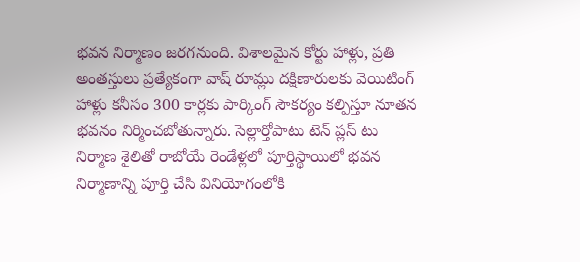భవన నిర్మాణం జరగనుంది. విశాలమైన కోర్టు హాళ్లు, ప్రతి అంతస్తులు ప్రత్యేకంగా వాష్ రూమ్లు దక్షిణారులకు వెయిటింగ్ హాళ్లు కనీసం 300 కార్లకు పార్కింగ్ సౌకర్యం కల్పిస్తూ నూతన భవనం నిర్మించబోతున్నారు. సెల్లార్తోపాటు టెన్ ప్లస్ టు నిర్మాణ శైలితో రాబోయే రెండేళ్లలో పూర్తిస్థాయిలో భవన నిర్మాణాన్ని పూర్తి చేసి వినియోగంలోకి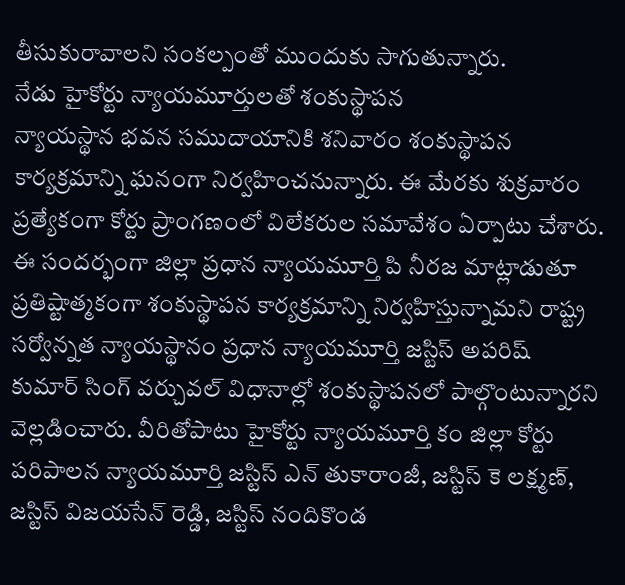తీసుకురావాలని సంకల్పంతో ముందుకు సాగుతున్నారు.
నేడు హైకోర్టు న్యాయమూర్తులతో శంకుస్థాపన
న్యాయస్థాన భవన సముదాయానికి శనివారం శంకుస్థాపన కార్యక్రమాన్ని ఘనంగా నిర్వహించనున్నారు. ఈ మేరకు శుక్రవారం ప్రత్యేకంగా కోర్టు ప్రాంగణంలో విలేకరుల సమావేశం ఏర్పాటు చేశారు. ఈ సందర్భంగా జిల్లా ప్రధాన న్యాయమూర్తి పి నీరజ మాట్లాడుతూ ప్రతిష్టాత్మకంగా శంకుస్థాపన కార్యక్రమాన్ని నిర్వహిస్తున్నామని రాష్ట్ర సర్వోన్నత న్యాయస్థానం ప్రధాన న్యాయమూర్తి జస్టిస్ అపరిష్ కుమార్ సింగ్ వర్చువల్ విధానాల్లో శంకుస్థాపనలో పాల్గొంటున్నారని వెల్లడించారు. వీరితోపాటు హైకోర్టు న్యాయమూర్తి కం జిల్లా కోర్టు పరిపాలన న్యాయమూర్తి జస్టిస్ ఎన్ తుకారాంజీ, జస్టిస్ కె లక్ష్మణ్, జస్టిస్ విజయసేన్ రెడ్డి, జస్టిస్ నందికొండ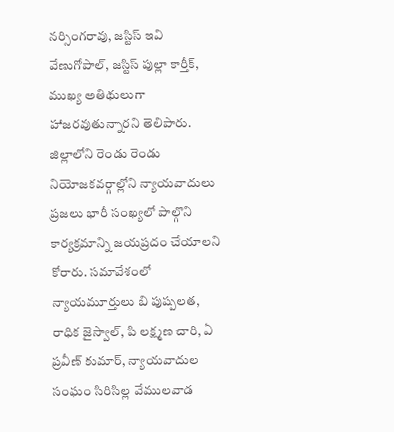నర్సింగరావు, జస్టిస్ ఇవి వేణుగోపాల్, జస్టిస్ పుల్లా కార్తీక్, ముఖ్య అతిథులుగా హాజరవుతున్నారని తెలిపారు. జిల్లాలోని రెండు రెండు నియోజకవర్గాల్లోని న్యాయవాదులు ప్రజలు భారీ సంఖ్యలో పాల్గొని కార్యక్రమాన్ని జయప్రదం చేయాలని కోరారు. సమావేశంలో న్యాయమూర్తులు బి పుష్పలత, రాధిక జైస్వాల్, పి లక్ష్మణ చారి, ఏ ప్రవీణ్ కుమార్, న్యాయవాదుల సంఘం సిరిసిల్ల వేములవాడ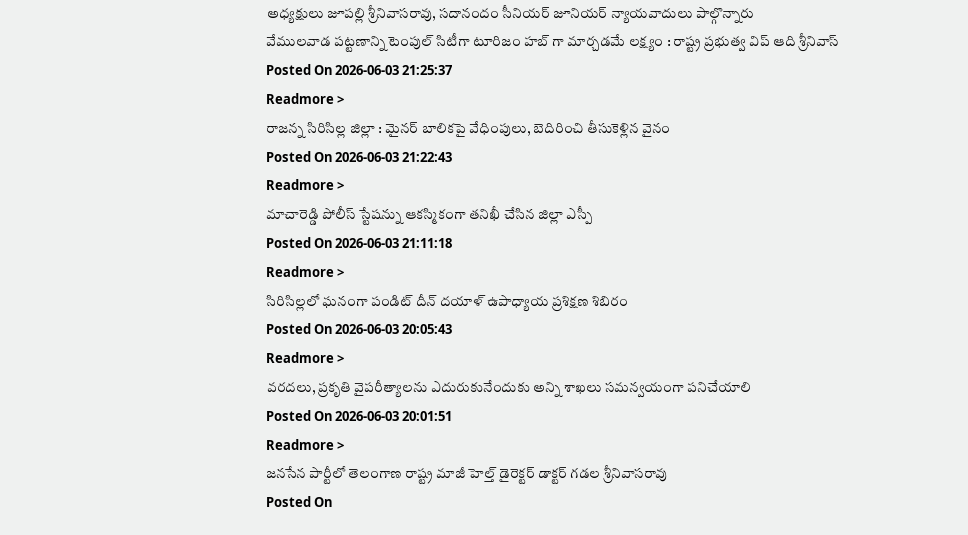అధ్యక్షులు జూపల్లి శ్రీనివాసరావు, సదానందం సీనియర్ జూనియర్ న్యాయవాదులు పాల్గొన్నారు
వేములవాడ పట్టణాన్ని టెంపుల్ సిటీగా టూరిజం హబ్ గా మార్చడమే లక్ష్యం : రాష్ట్ర ప్రభుత్వ విప్ ఆది శ్రీనివాస్
Posted On 2026-06-03 21:25:37
Readmore >
రాజన్న సిరిసిల్ల జిల్లా : మైనర్ బాలికపై వేధింపులు, బెదిరించి తీసుకెళ్లిన వైనం
Posted On 2026-06-03 21:22:43
Readmore >
మాచారెడ్డి పోలీస్ స్టేషన్ను ఆకస్మికంగా తనిఖీ చేసిన జిల్లా ఎస్పీ
Posted On 2026-06-03 21:11:18
Readmore >
సిరిసిల్లలో ఘనంగా పండిట్ దీన్ దయాళ్ ఉపాధ్యాయ ప్రశిక్షణ శిబిరం
Posted On 2026-06-03 20:05:43
Readmore >
వరదలు, ప్రకృతి వైపరీత్యాలను ఎదురుకునేందుకు అన్ని శాఖలు సమన్వయంగా పనిచేయాలి
Posted On 2026-06-03 20:01:51
Readmore >
జనసేన పార్టీలో తెలంగాణ రాష్ట్ర మాజీ హెల్త్ డైరెక్టర్ డాక్టర్ గడల శ్రీనివాసరావు
Posted On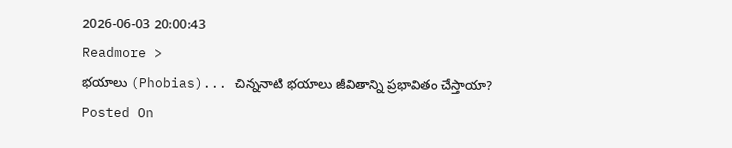2026-06-03 20:00:43
Readmore >
భయాలు (Phobias)... చిన్ననాటి భయాలు జీవితాన్ని ప్రభావితం చేస్తాయా?
Posted On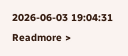2026-06-03 19:04:31
Readmore >